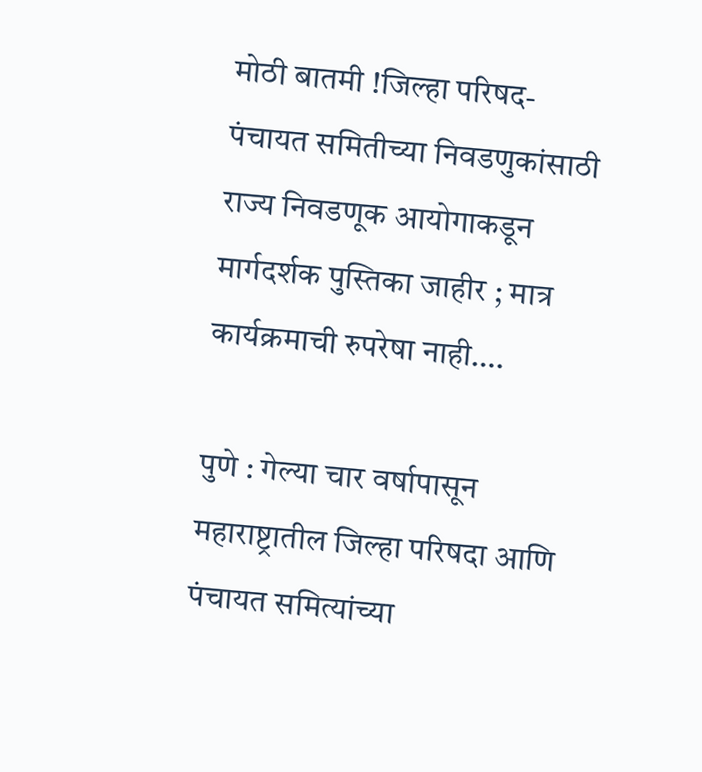मोठी बातमी !जिल्हा परिषद- पंचायत समितीच्या निवडणुकांसाठी राज्य निवडणूक आयोगाकडून मार्गदर्शक पुस्तिका जाहीर ; मात्र कार्यक्रमाची रुपरेषा नाही….

पुणे : गेल्या चार वर्षापासून महाराष्ट्रातील जिल्हा परिषदा आणि पंचायत समित्यांच्या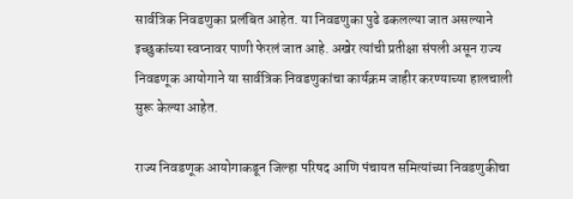सार्वत्रिक निवडणुका प्रलंबित आहेत. या निवडणुका पुढे ढकलल्या जात असल्याने इच्छुकांच्या स्वप्नावर पाणी फेरलं जात आहे. अखेर त्यांची प्रतीक्षा संपली असून राज्य निवडणूक आयोगाने या सार्वत्रिक निवडणुकांचा कार्यक्रम जाहीर करण्याच्या हालचाली सुरू केल्या आहेत.

राज्य निवडणूक आयोगाकडून जिल्हा परिषद आणि पंचायत समित्यांच्या निवडणुकीचा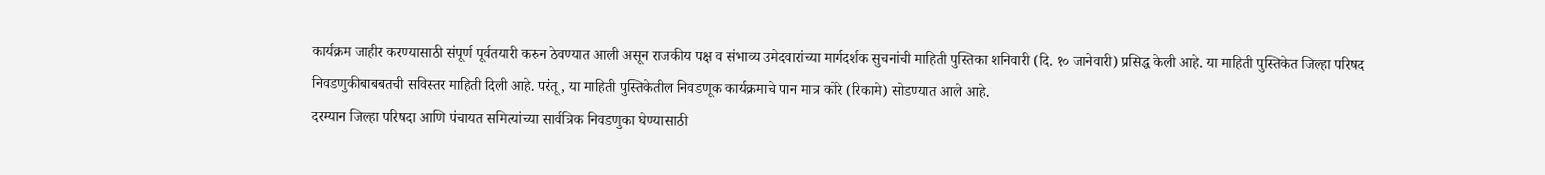कार्यक्रम जाहीर करण्यासाठी संपूर्ण पूर्वतयारी करुन ठेवण्यात आली असून राजकीय पक्ष व संभाव्य उमेदवारांच्या मार्गदर्शक सुचनांची माहिती पुस्तिका शनिवारी (दि. १० जानेवारी) प्रसिद्ध केली आहे. या माहिती पुस्तिकेत जिल्हा परिषद निवडणुकीबाबबतची सविस्तर माहिती दिली आहे. परंतू , या माहिती पुस्तिकेतील निवडणूक कार्यक्रमाचे पान मात्र कोरे (रिकामे) सोडण्यात आले आहे.
दरम्यान जिल्हा परिषदा आणि पंचायत समित्यांच्या सार्वत्रिक निवडणुका घेण्यासाठी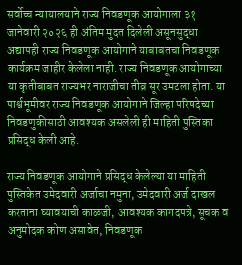सर्वोच्च न्यायालयाने राज्य निवडणूक आयोगाला ३१ जानेवारी २०२६ ही अंतिम मुदत दिलेली असूनसुद्धा अद्यापही राज्य निवडणूक आयोगाने याबाबतचा निवडणूक कार्यक्रम जाहीर केलेला नाही. राज्य निवडणूक आयोगाच्या या कृतीबाबत राज्यभर नाराजीचा तीव्र सूर उमटला होता. या पार्श्वभूमीवर राज्य निवडणूक आयोगाने जिल्हा परिषदेच्या निवडणुकीसाठी आवश्यक असलेली ही माहिती पुस्तिका प्रसिद्ध केली आहे.

राज्य निवडणूक आयोगाने प्रसिद्ध केलेल्या या माहिती पुस्तिकेत उमेदवारी अर्जाचा नमुना, उमेदवारी अर्ज दाखल करताना घ्यावयाची काळजी, आवश्यक कागदपत्रे, सूचक व अनुमोदक कोण असावेत, निवडणूक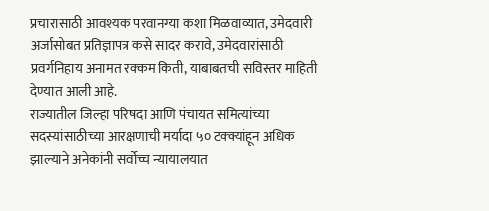प्रचारासाठी आवश्यक परवानग्या कशा मिळवाव्यात, उमेदवारी अर्जासोबत प्रतिज्ञापत्र कसे सादर करावे, उमेदवारांसाठी प्रवर्गनिहाय अनामत रक्कम किती, याबाबतची सविस्तर माहिती देण्यात आली आहे.
राज्यातील जिल्हा परिषदा आणि पंचायत समित्यांच्या सदस्यांसाठीच्या आरक्षणाची मर्यादा ५० टक्क्यांहून अधिक झाल्याने अनेकांनी सर्वोच्च न्यायालयात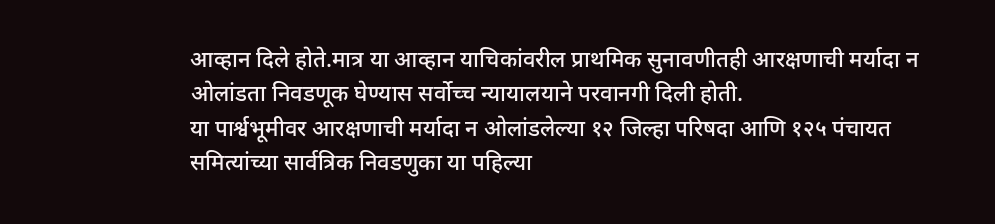आव्हान दिले होते.मात्र या आव्हान याचिकांवरील प्राथमिक सुनावणीतही आरक्षणाची मर्यादा न ओलांडता निवडणूक घेण्यास सर्वोच्च न्यायालयाने परवानगी दिली होती.
या पार्श्वभूमीवर आरक्षणाची मर्यादा न ओलांडलेल्या १२ जिल्हा परिषदा आणि १२५ पंचायत समित्यांच्या सार्वत्रिक निवडणुका या पहिल्या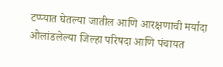टप्प्यात घेतल्या जातील आणि आरक्षणाची मर्यादा ओलांडलेल्या जिल्हा परिषदा आणि पंचायत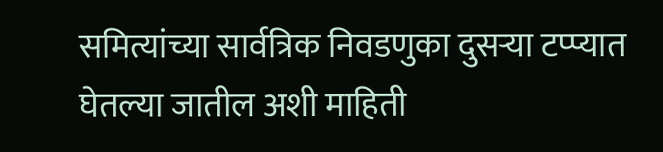समित्यांच्या सार्वत्रिक निवडणुका दुसऱ्या टप्प्यात घेतल्या जातील अशी माहिती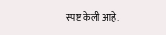स्पष्ट केली आहे.